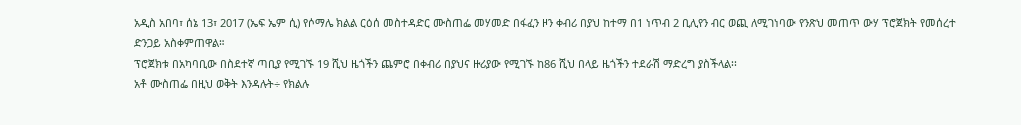አዲስ አበባ፣ ሰኔ 13፣ 2017 (ኤፍ ኤም ሲ) የሶማሌ ክልል ርዕሰ መስተዳድር ሙስጠፌ መሃመድ በፋፈን ዞን ቀብሪ በያህ ከተማ በ1 ነጥብ 2 ቢሊየን ብር ወጪ ለሚገነባው የንጽህ መጠጥ ውሃ ፕሮጀክት የመሰረተ ድንጋይ አስቀምጠዋል።
ፕሮጀክቱ በአካባቢው በስደተኛ ጣቢያ የሚገኙ 19 ሺህ ዜጎችን ጨምሮ በቀብሪ በያህና ዙሪያው የሚገኙ ከ86 ሺህ በላይ ዜጎችን ተደራሽ ማድረግ ያስችላል፡፡
አቶ ሙስጠፌ በዚህ ወቅት እንዳሉት÷ የክልሉ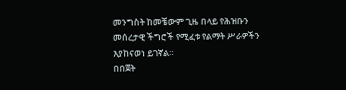መንግስት ከመቼውም ጊዜ በላይ የሕዝቡን መሰረታዊ ችግሮች የሚፈቱ የልማት ሥራዎችን እያከናወነ ይገኛል።
በበጀት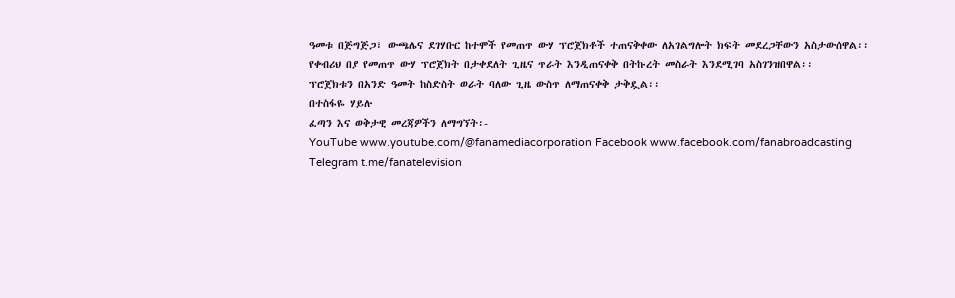ዓመቱ በጅግጅጋ፣ ውጫሌና ደገሃቡር ከተሞች የመጠጥ ውሃ ፕሮጀክቶች ተጠናቅቀው ለአገልግሎት ክፍት መደረጋቸውን አስታውሰዋል፡፡
የቀብሪህ በያ የመጠጥ ውሃ ፕሮጀክት በታቀደለት ጊዜና ጥራት እንዲጠናቀቅ በትኩረት መስራት እንደሚገባ አስገንዝበዋል፡፡
ፕሮጀክቱን በአንድ ዓመት ከስድስት ወራት ባለው ጊዜ ውስጥ ለማጠናቀቅ ታቅዷል፡፡
በተስፋዬ ሃይሉ
ፈጣን እና ወቅታዊ መረጃዎችን ለማግኘት፡-
YouTube www.youtube.com/@fanamediacorporation Facebook www.facebook.com/fanabroadcasting Telegram t.me/fanatelevision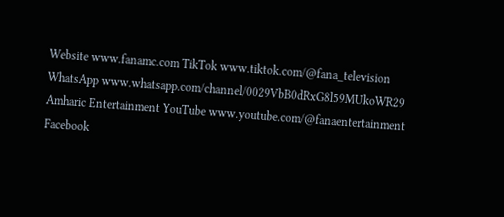Website www.fanamc.com TikTok www.tiktok.com/@fana_television WhatsApp www.whatsapp.com/channel/0029VbB0dRxG8l59MUkoWR29 Amharic Entertainment YouTube www.youtube.com/@fanaentertainment Facebook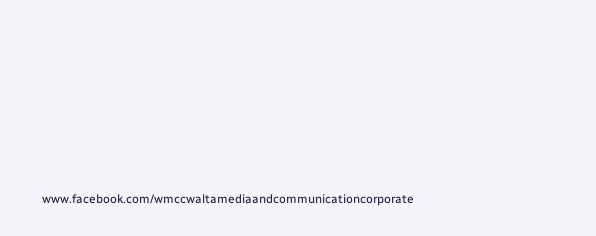www.facebook.com/wmccwaltamediaandcommunicationcorporate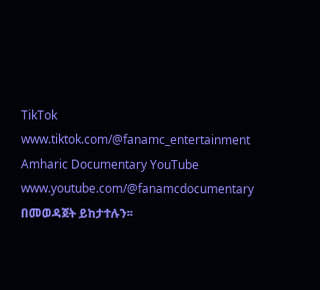TikTok www.tiktok.com/@fanamc_entertainment Amharic Documentary YouTube www.youtube.com/@fanamcdocumentary በመወዳጀት ይከታተሉን፡፡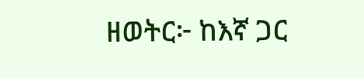ዘወትር፦ ከእኛ ጋር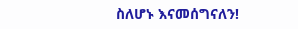ስለሆኑ እናመሰግናለን!